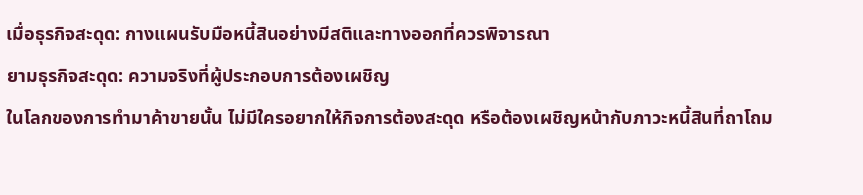เมื่อธุรกิจสะดุด: กางแผนรับมือหนี้สินอย่างมีสติและทางออกที่ควรพิจารณา
ยามธุรกิจสะดุด: ความจริงที่ผู้ประกอบการต้องเผชิญ
ในโลกของการทำมาค้าขายนั้น ไม่มีใครอยากให้กิจการต้องสะดุด หรือต้องเผชิญหน้ากับภาวะหนี้สินที่ถาโถม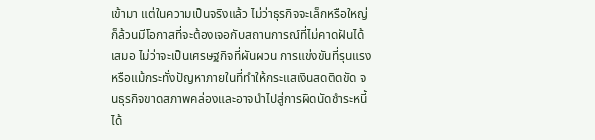เข้ามา แต่ในความเป็นจริงแล้ว ไม่ว่าธุรกิจจะเล็กหรือใหญ่ ก็ล้วนมีโอกาสที่จะต้องเจอกับสถานการณ์ที่ไม่คาดฝันได้เสมอ ไม่ว่าจะเป็นเศรษฐกิจที่ผันผวน การแข่งขันที่รุนแรง หรือแม้กระทั่งปัญหาภายในที่ทำให้กระแสเงินสดติดขัด จนธุรกิจขาดสภาพคล่องและอาจนำไปสู่การผิดนัดชำระหนี้ได้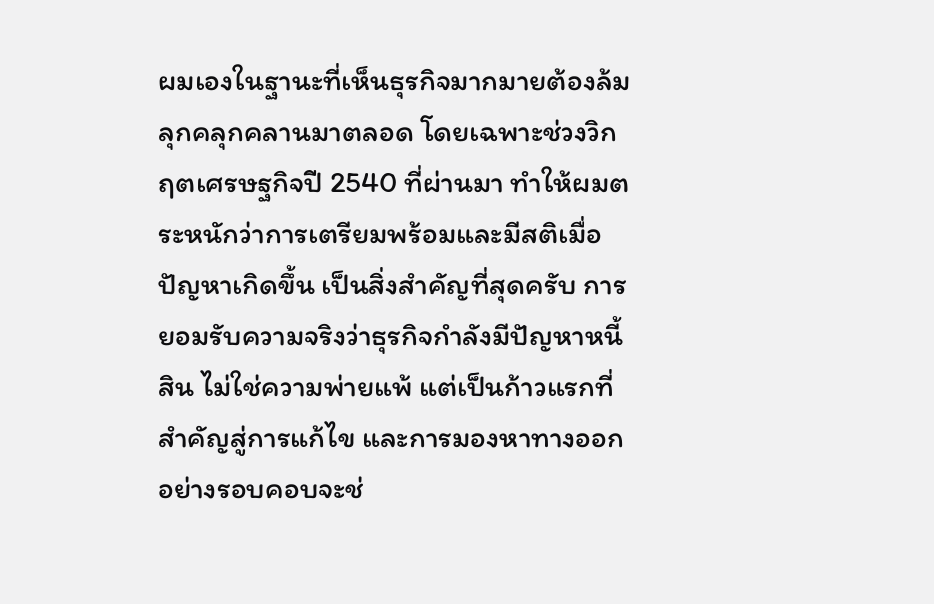ผมเองในฐานะที่เห็นธุรกิจมากมายต้องล้มลุกคลุกคลานมาตลอด โดยเฉพาะช่วงวิกฤตเศรษฐกิจปี 2540 ที่ผ่านมา ทำให้ผมตระหนักว่าการเตรียมพร้อมและมีสติเมื่อปัญหาเกิดขึ้น เป็นสิ่งสำคัญที่สุดครับ การยอมรับความจริงว่าธุรกิจกำลังมีปัญหาหนี้สิน ไม่ใช่ความพ่ายแพ้ แต่เป็นก้าวแรกที่สำคัญสู่การแก้ไข และการมองหาทางออกอย่างรอบคอบจะช่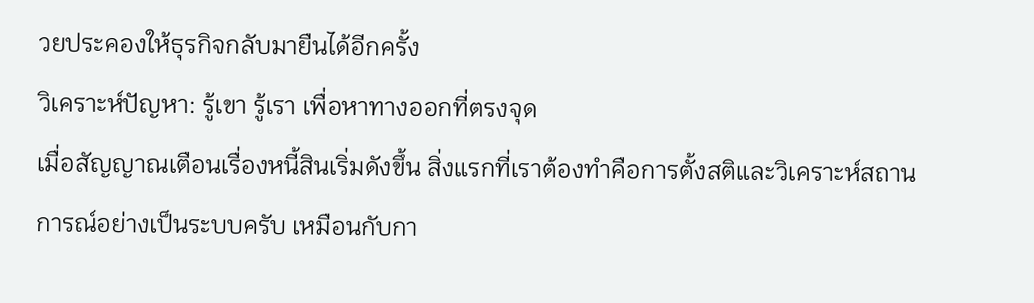วยประคองให้ธุรกิจกลับมายืนได้อีกครั้ง
วิเคราะห์ปัญหา: รู้เขา รู้เรา เพื่อหาทางออกที่ตรงจุด
เมื่อสัญญาณเตือนเรื่องหนี้สินเริ่มดังขึ้น สิ่งแรกที่เราต้องทำคือการตั้งสติและวิเคราะห์สถานการณ์อย่างเป็นระบบครับ เหมือนกับกา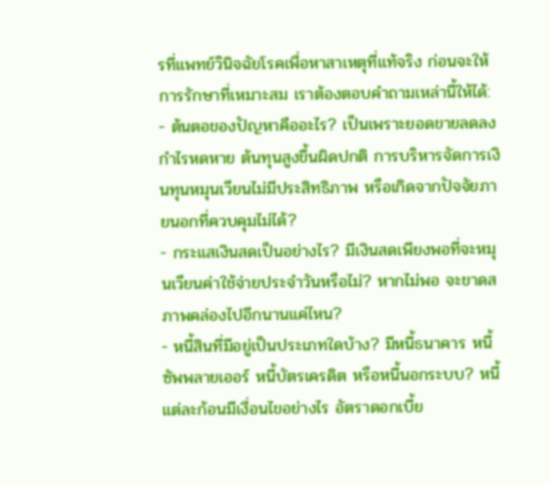รที่แพทย์วินิจฉัยโรคเพื่อหาสาเหตุที่แท้จริง ก่อนจะให้การรักษาที่เหมาะสม เราต้องตอบคำถามเหล่านี้ให้ได้:
- ต้นตอของปัญหาคืออะไร? เป็นเพราะยอดขายลดลง กำไรหดหาย ต้นทุนสูงขึ้นผิดปกติ การบริหารจัดการเงินทุนหมุนเวียนไม่มีประสิทธิภาพ หรือเกิดจากปัจจัยภายนอกที่ควบคุมไม่ได้?
- กระแสเงินสดเป็นอย่างไร? มีเงินสดเพียงพอที่จะหมุนเวียนค่าใช้จ่ายประจำวันหรือไม่? หากไม่พอ จะขาดสภาพคล่องไปอีกนานแค่ไหน?
- หนี้สินที่มีอยู่เป็นประเภทใดบ้าง? มีหนี้ธนาคาร หนี้ซัพพลายเออร์ หนี้บัตรเครดิต หรือหนี้นอกระบบ? หนี้แต่ละก้อนมีเงื่อนไขอย่างไร อัตราดอกเบี้ย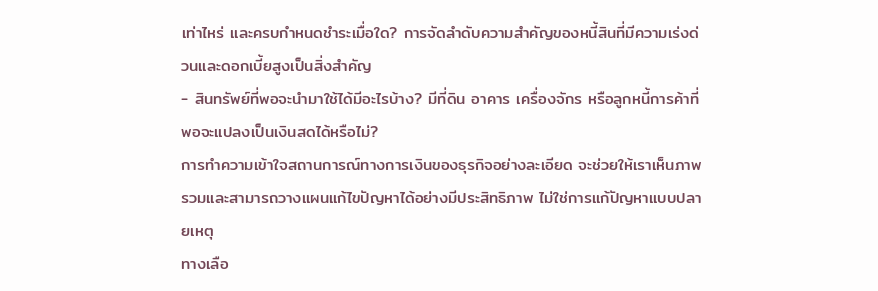เท่าไหร่ และครบกำหนดชำระเมื่อใด? การจัดลำดับความสำคัญของหนี้สินที่มีความเร่งด่วนและดอกเบี้ยสูงเป็นสิ่งสำคัญ
- สินทรัพย์ที่พอจะนำมาใช้ได้มีอะไรบ้าง? มีที่ดิน อาคาร เครื่องจักร หรือลูกหนี้การค้าที่พอจะแปลงเป็นเงินสดได้หรือไม่?
การทำความเข้าใจสถานการณ์ทางการเงินของธุรกิจอย่างละเอียด จะช่วยให้เราเห็นภาพรวมและสามารถวางแผนแก้ไขปัญหาได้อย่างมีประสิทธิภาพ ไม่ใช่การแก้ปัญหาแบบปลายเหตุ
ทางเลือ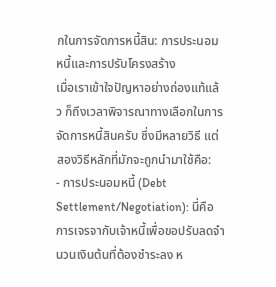กในการจัดการหนี้สิน: การประนอมหนี้และการปรับโครงสร้าง
เมื่อเราเข้าใจปัญหาอย่างถ่องแท้แล้ว ก็ถึงเวลาพิจารณาทางเลือกในการจัดการหนี้สินครับ ซึ่งมีหลายวิธี แต่สองวิธีหลักที่มักจะถูกนำมาใช้คือ:
- การประนอมหนี้ (Debt Settlement/Negotiation): นี่คือการเจรจากับเจ้าหนี้เพื่อขอปรับลดจำนวนเงินต้นที่ต้องชำระลง ห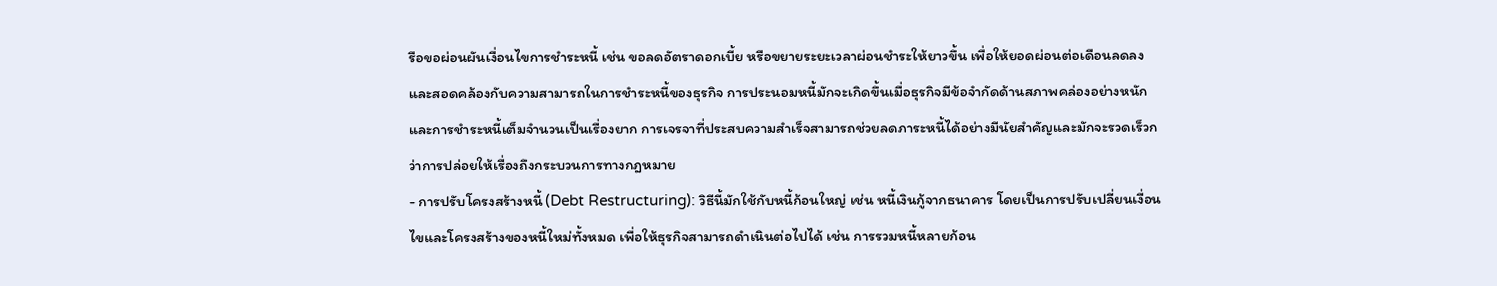รือขอผ่อนผันเงื่อนไขการชำระหนี้ เช่น ขอลดอัตราดอกเบี้ย หรือขยายระยะเวลาผ่อนชำระให้ยาวขึ้น เพื่อให้ยอดผ่อนต่อเดือนลดลงและสอดคล้องกับความสามารถในการชำระหนี้ของธุรกิจ การประนอมหนี้มักจะเกิดขึ้นเมื่อธุรกิจมีข้อจำกัดด้านสภาพคล่องอย่างหนัก และการชำระหนี้เต็มจำนวนเป็นเรื่องยาก การเจรจาที่ประสบความสำเร็จสามารถช่วยลดภาระหนี้ได้อย่างมีนัยสำคัญและมักจะรวดเร็วกว่าการปล่อยให้เรื่องถึงกระบวนการทางกฎหมาย
- การปรับโครงสร้างหนี้ (Debt Restructuring): วิธีนี้มักใช้กับหนี้ก้อนใหญ่ เช่น หนี้เงินกู้จากธนาคาร โดยเป็นการปรับเปลี่ยนเงื่อนไขและโครงสร้างของหนี้ใหม่ทั้งหมด เพื่อให้ธุรกิจสามารถดำเนินต่อไปได้ เช่น การรวมหนี้หลายก้อน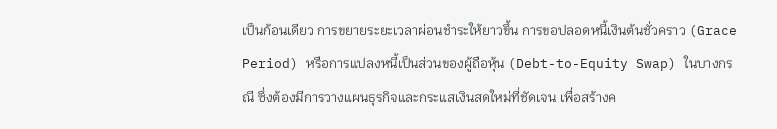เป็นก้อนเดียว การขยายระยะเวลาผ่อนชำระให้ยาวขึ้น การขอปลอดหนี้เงินต้นชั่วคราว (Grace Period) หรือการแปลงหนี้เป็นส่วนของผู้ถือหุ้น (Debt-to-Equity Swap) ในบางกรณี ซึ่งต้องมีการวางแผนธุรกิจและกระแสเงินสดใหม่ที่ชัดเจน เพื่อสร้างค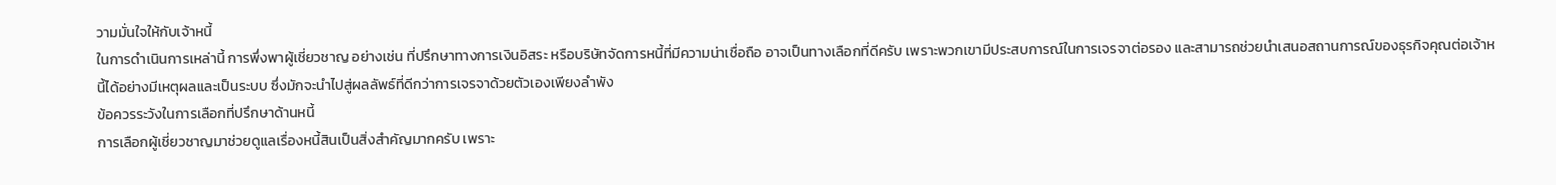วามมั่นใจให้กับเจ้าหนี้
ในการดำเนินการเหล่านี้ การพึ่งพาผู้เชี่ยวชาญ อย่างเช่น ที่ปรึกษาทางการเงินอิสระ หรือบริษัทจัดการหนี้ที่มีความน่าเชื่อถือ อาจเป็นทางเลือกที่ดีครับ เพราะพวกเขามีประสบการณ์ในการเจรจาต่อรอง และสามารถช่วยนำเสนอสถานการณ์ของธุรกิจคุณต่อเจ้าหนี้ได้อย่างมีเหตุผลและเป็นระบบ ซึ่งมักจะนำไปสู่ผลลัพธ์ที่ดีกว่าการเจรจาด้วยตัวเองเพียงลำพัง
ข้อควรระวังในการเลือกที่ปรึกษาด้านหนี้
การเลือกผู้เชี่ยวชาญมาช่วยดูแลเรื่องหนี้สินเป็นสิ่งสำคัญมากครับ เพราะ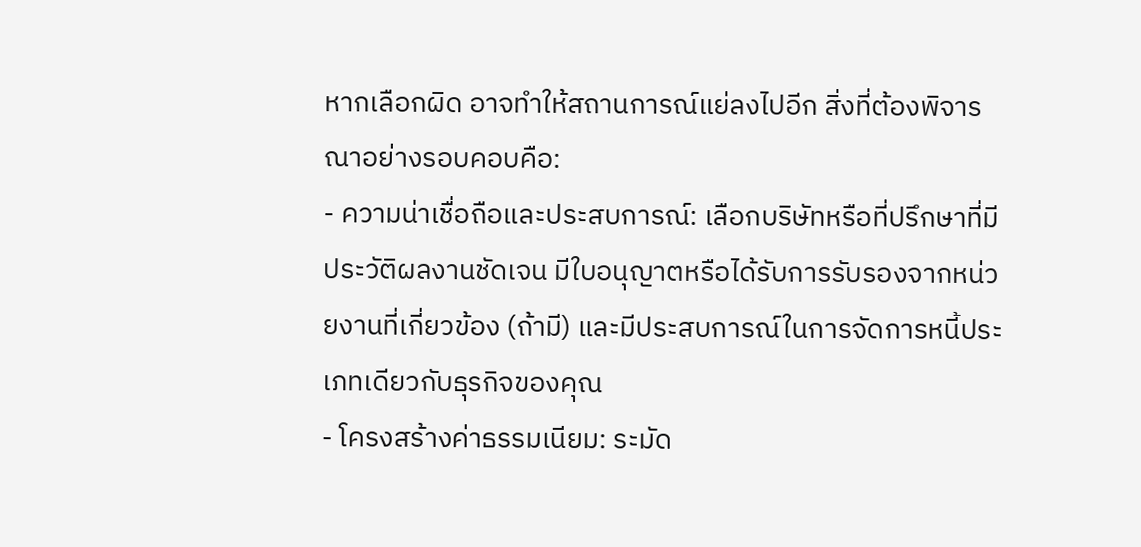หากเลือกผิด อาจทำให้สถานการณ์แย่ลงไปอีก สิ่งที่ต้องพิจารณาอย่างรอบคอบคือ:
- ความน่าเชื่อถือและประสบการณ์: เลือกบริษัทหรือที่ปรึกษาที่มีประวัติผลงานชัดเจน มีใบอนุญาตหรือได้รับการรับรองจากหน่วยงานที่เกี่ยวข้อง (ถ้ามี) และมีประสบการณ์ในการจัดการหนี้ประเภทเดียวกับธุรกิจของคุณ
- โครงสร้างค่าธรรมเนียม: ระมัด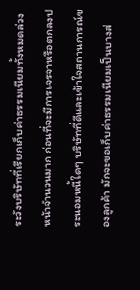ระวังบริษัทที่เรียกเก็บค่าธรรมเนียมทั้งหมดล่วงหน้าจำนวนมาก ก่อนที่จะมีการเจรจาหรือตกลงประนอมหนี้ใดๆ บริษัทที่ดีและเข้าใจสถานการณ์ของลูกค้า มักจะขอเก็บค่าธรรมเนียมเป็นบางส่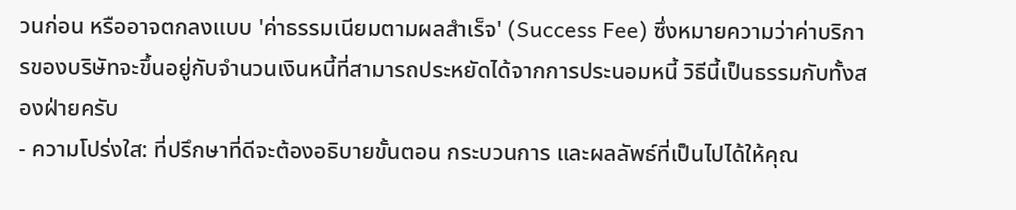วนก่อน หรืออาจตกลงแบบ 'ค่าธรรมเนียมตามผลสำเร็จ' (Success Fee) ซึ่งหมายความว่าค่าบริการของบริษัทจะขึ้นอยู่กับจำนวนเงินหนี้ที่สามารถประหยัดได้จากการประนอมหนี้ วิธีนี้เป็นธรรมกับทั้งสองฝ่ายครับ
- ความโปร่งใส: ที่ปรึกษาที่ดีจะต้องอธิบายขั้นตอน กระบวนการ และผลลัพธ์ที่เป็นไปได้ให้คุณ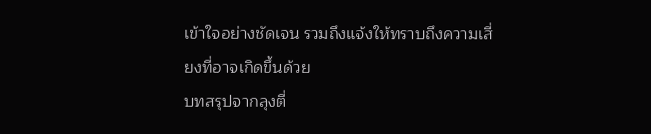เข้าใจอย่างชัดเจน รวมถึงแจ้งให้ทราบถึงความเสี่ยงที่อาจเกิดขึ้นด้วย
บทสรุปจากลุงตี่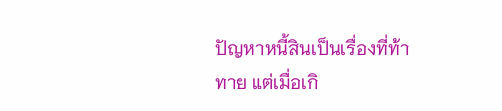ปัญหาหนี้สินเป็นเรื่องที่ท้าทาย แต่เมื่อเกิ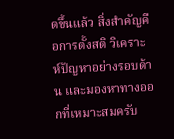ดขึ้นแล้ว สิ่งสำคัญคือการตั้งสติ วิเคราะห์ปัญหาอย่างรอบด้าน และมองหาทางออกที่เหมาะสมครับ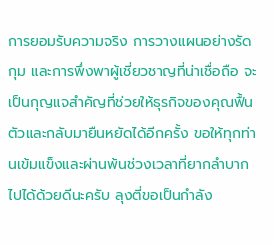การยอมรับความจริง การวางแผนอย่างรัดกุม และการพึ่งพาผู้เชี่ยวชาญที่น่าเชื่อถือ จะเป็นกุญแจสำคัญที่ช่วยให้ธุรกิจของคุณฟื้นตัวและกลับมายืนหยัดได้อีกครั้ง ขอให้ทุกท่านเข้มแข็งและผ่านพ้นช่วงเวลาที่ยากลำบากไปได้ด้วยดีนะครับ ลุงตี่ขอเป็นกำลัง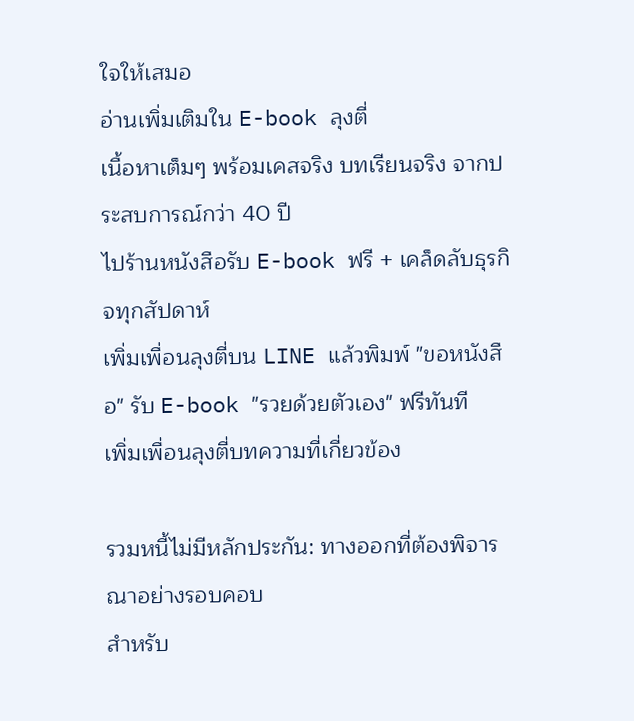ใจให้เสมอ
อ่านเพิ่มเติมใน E-book ลุงตี่
เนื้อหาเต็มๆ พร้อมเคสจริง บทเรียนจริง จากประสบการณ์กว่า 40 ปี
ไปร้านหนังสือรับ E-book ฟรี + เคล็ดลับธุรกิจทุกสัปดาห์
เพิ่มเพื่อนลุงตี่บน LINE แล้วพิมพ์ "ขอหนังสือ" รับ E-book "รวยด้วยตัวเอง" ฟรีทันที
เพิ่มเพื่อนลุงตี่บทความที่เกี่ยวข้อง

รวมหนี้ไม่มีหลักประกัน: ทางออกที่ต้องพิจารณาอย่างรอบคอบ
สำหรับ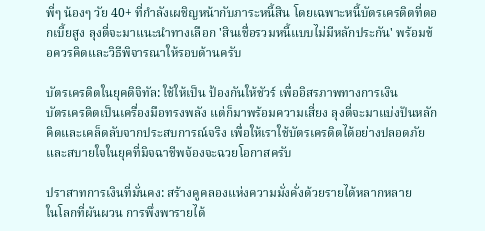พี่ๆ น้องๆ วัย 40+ ที่กำลังเผชิญหน้ากับภาระหนี้สิน โดยเฉพาะหนี้บัตรเครดิตที่ดอกเบี้ยสูง ลุงตี่จะมาแนะนำทางเลือก 'สินเชื่อรวมหนี้แบบไม่มีหลักประกัน' พร้อมข้อควรคิดและวิธีพิจารณาให้รอบด้านครับ

บัตรเครดิตในยุคดิจิทัล: ใช้ให้เป็น ป้องกันให้ชัวร์ เพื่ออิสรภาพทางการเงิน
บัตรเครดิตเป็นเครื่องมือทรงพลัง แต่ก็มาพร้อมความเสี่ยง ลุงตี่จะมาแบ่งปันหลักคิดและเคล็ดลับจากประสบการณ์จริง เพื่อให้เราใช้บัตรเครดิตได้อย่างปลอดภัยและสบายใจในยุคที่มิจฉาชีพจ้องจะฉวยโอกาสครับ

ปราสาทการเงินที่มั่นคง: สร้างคูคลองแห่งความมั่งคั่งด้วยรายได้หลากหลาย
ในโลกที่ผันผวน การพึ่งพารายได้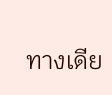ทางเดีย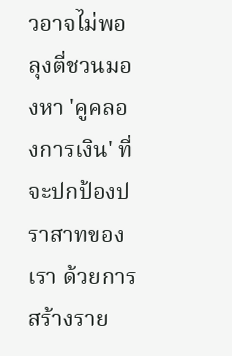วอาจไม่พอ ลุงตี่ชวนมองหา 'คูคลองการเงิน' ที่จะปกป้องปราสาทของเรา ด้วยการสร้างราย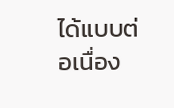ได้แบบต่อเนื่อง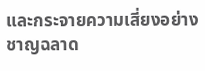และกระจายความเสี่ยงอย่างชาญฉลาด